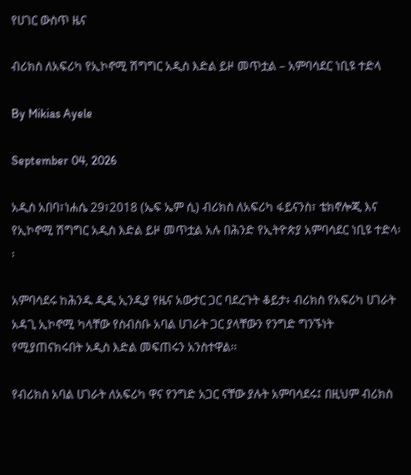የሀገር ውስጥ ዜና

ብሪክስ ለአፍሪካ የኢኮኖሚ ሽግግር አዲስ እድል ይዞ መጥቷል – አምባሳደር ነቢዩ ተድላ

By Mikias Ayele

September 04, 2026

አዲስ አበባ፣ነሐሴ 29፣2018 (ኤፍ ኤም ሲ) ብሪክስ ለአፍሪካ ፋይናንስ፣ ቴክኖሎጂ እና የኢኮኖሚ ሽግግር አዲስ እድል ይዞ መጥቷል አሉ በሕንድ የኢትዮጵያ አምባሳደር ነቢዩ ተድላ፡፡

አምባሳደሩ ከሕንዱ ዲዲ ኢንዲያ የዜና አውታር ጋር ባደረጉት ቆይታ፥ ብሪክስ የአፍሪካ ሀገራት አዳጊ ኢኮኖሚ ካላቸው የስብስቡ አባል ሀገራት ጋር ያላቸውን የንግድ ግንኙነት የሚያጠናክሩበት አዲስ እድል መፍጠሩን አንስተዋል፡፡

የብሪክስ አባል ሀገራት ለአፍሪካ ዋና የንግድ አጋር ናቸው ያሉት አምባሳደሩ፤ በዚህም ብሪክስ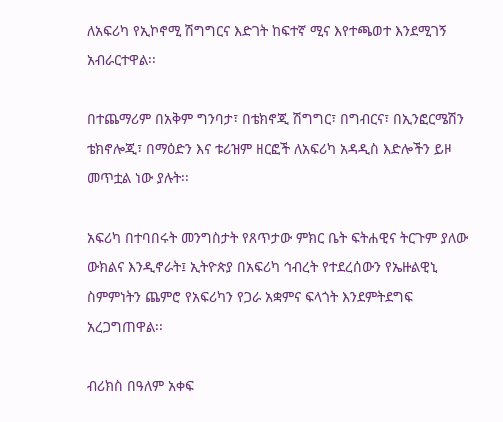ለአፍሪካ የኢኮኖሚ ሽግግርና እድገት ከፍተኛ ሚና እየተጫወተ እንደሚገኝ አብራርተዋል፡፡

በተጨማሪም በአቅም ግንባታ፣ በቴክኖጂ ሽግግር፣ በግብርና፣ በኢንፎርሜሽን ቴክኖሎጂ፣ በማዕድን እና ቱሪዝም ዘርፎች ለአፍሪካ አዳዲስ እድሎችን ይዞ መጥቷል ነው ያሉት፡፡

አፍሪካ በተባበሩት መንግስታት የጸጥታው ምክር ቤት ፍትሐዊና ትርጉም ያለው ውክልና እንዲኖራት፤ ኢትዮጵያ በአፍሪካ ኅብረት የተደረሰውን የኤዙልዊኒ ስምምነትን ጨምሮ የአፍሪካን የጋራ አቋምና ፍላጎት እንደምትደግፍ አረጋግጠዋል፡፡

ብሪክስ በዓለም አቀፍ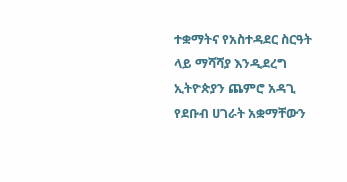ተቋማትና የአስተዳደር ስርዓት ላይ ማሻሻያ እንዲደረግ ኢትዮጵያን ጨምሮ አዳጊ የደቡብ ሀገራት አቋማቸውን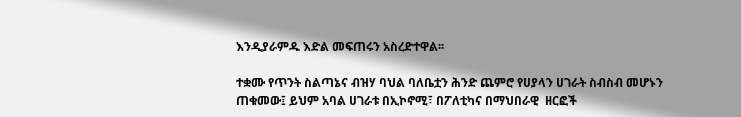እንዲያራምዱ እድል መፍጠሩን አስረድተዋል፡፡

ተቋሙ የጥንት ስልጣኔና ብዝሃ ባህል ባለቤቷን ሕንድ ጨምሮ የሀያላን ሀገራት ስብስብ መሆኑን ጠቁመው፤ ይህም አባል ሀገራቱ በኢኮኖሚ፣ በፖለቲካና በማህበራዊ  ዘርፎች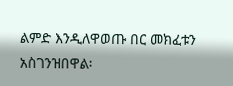ልምድ እንዲለዋወጡ በር መክፈቱን አስገንዝበዋል፡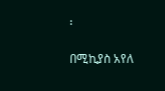፡

በሚኪያስ አየለ